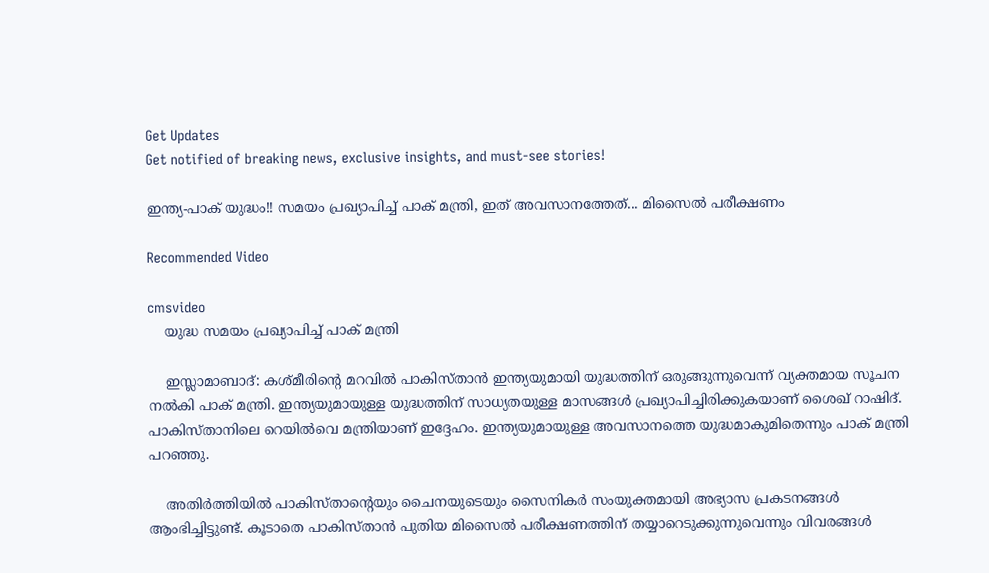Get Updates
Get notified of breaking news, exclusive insights, and must-see stories!

ഇന്ത്യ-പാക് യുദ്ധം!! സമയം പ്രഖ്യാപിച്ച് പാക് മന്ത്രി, ഇത് അവസാനത്തേത്... മിസൈല്‍ പരീക്ഷണം

Recommended Video

cmsvideo
    യുദ്ധ സമയം പ്രഖ്യാപിച്ച് പാക് മന്ത്രി

    ഇസ്ലാമാബാദ്: കശ്മീരിന്റെ മറവില്‍ പാകിസ്താന്‍ ഇന്ത്യയുമായി യുദ്ധത്തിന് ഒരുങ്ങുന്നുവെന്ന് വ്യക്തമായ സൂചന നല്‍കി പാക് മന്ത്രി. ഇന്ത്യയുമായുള്ള യുദ്ധത്തിന് സാധ്യതയുള്ള മാസങ്ങള്‍ പ്രഖ്യാപിച്ചിരിക്കുകയാണ് ശൈഖ് റാഷിദ്. പാകിസ്താനിലെ റെയില്‍വെ മന്ത്രിയാണ് ഇദ്ദേഹം. ഇന്ത്യയുമായുള്ള അവസാനത്തെ യുദ്ധമാകുമിതെന്നും പാക് മന്ത്രി പറഞ്ഞു.

    അതിര്‍ത്തിയില്‍ പാകിസ്താന്റെയും ചൈനയുടെയും സൈനികര്‍ സംയുക്തമായി അഭ്യാസ പ്രകടനങ്ങള്‍ ആംഭിച്ചിട്ടുണ്ട്. കൂടാതെ പാകിസ്താന്‍ പുതിയ മിസൈല്‍ പരീക്ഷണത്തിന് തയ്യാറെടുക്കുന്നുവെന്നും വിവരങ്ങള്‍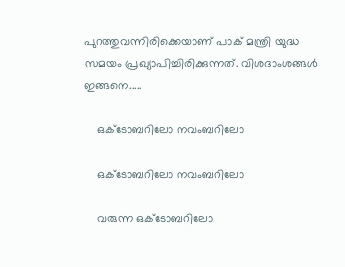പുറത്തുവന്നിരിക്കെയാണ് പാക് മന്ത്രി യുദ്ധ സമയം പ്രഖ്യാപിച്ചിരിക്കുന്നത്. വിശദാംശങ്ങള്‍ ഇങ്ങനെ.....

    ഒക്ടോബറിലോ നവംബറിലോ

    ഒക്ടോബറിലോ നവംബറിലോ

    വരുന്ന ഒക്ടോബറിലോ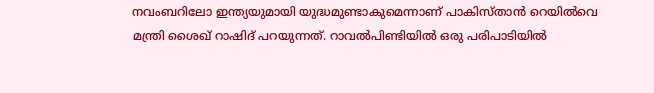നവംബറിലോ ഇന്ത്യയുമായി യുദ്ധമുണ്ടാകുമെന്നാണ് പാകിസ്താന്‍ റെയില്‍വെ മന്ത്രി ശൈഖ് റാഷിദ് പറയുന്നത്. റാവല്‍പിണ്ടിയില്‍ ഒരു പരിപാടിയില്‍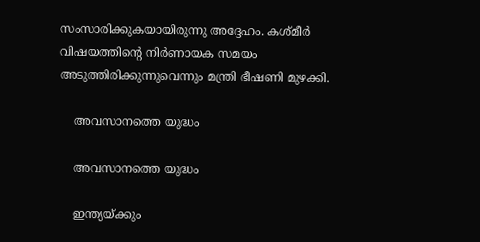സംസാരിക്കുകയായിരുന്നു അദ്ദേഹം. കശ്മീര്‍ വിഷയത്തിന്റെ നിര്‍ണായക സമയം അടുത്തിരിക്കുന്നുവെന്നും മന്ത്രി ഭീഷണി മുഴക്കി.

    അവസാനത്തെ യുദ്ധം

    അവസാനത്തെ യുദ്ധം

    ഇന്ത്യയ്ക്കും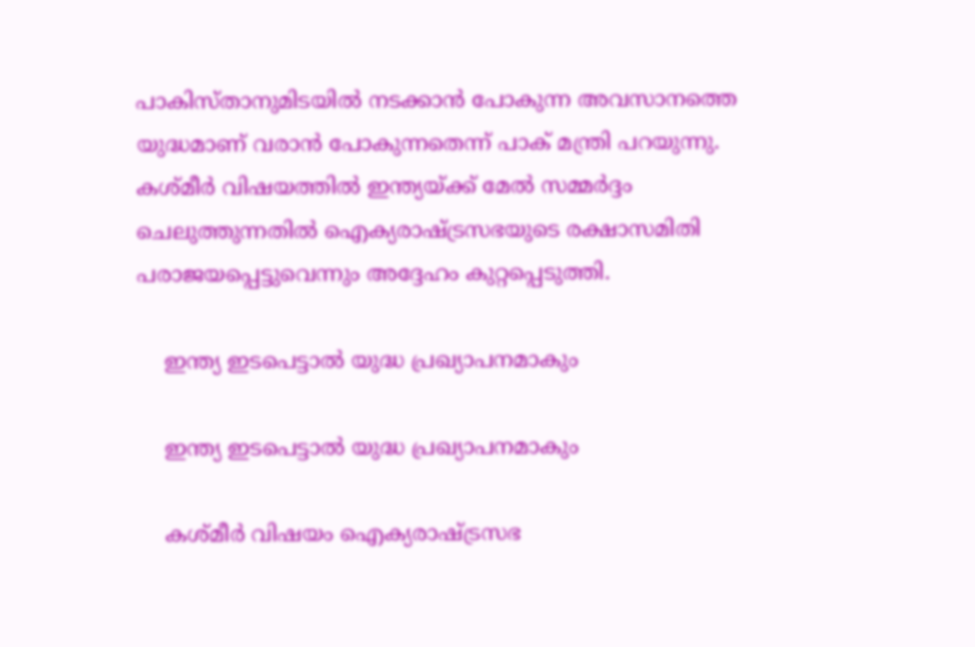പാകിസ്താനുമിടയില്‍ നടക്കാന്‍ പോകുന്ന അവസാനത്തെ യുദ്ധമാണ് വരാന്‍ പോകുന്നതെന്ന് പാക് മന്ത്രി പറയുന്നു. കശ്മീര്‍ വിഷയത്തില്‍ ഇന്ത്യയ്ക്ക് മേല്‍ സമ്മര്‍ദ്ദം ചെലുത്തുന്നതില്‍ ഐക്യരാഷ്ട്രസഭയുടെ രക്ഷാസമിതി പരാജയപ്പെട്ടുവെന്നും അദ്ദേഹം കുറ്റപ്പെടുത്തി.

    ഇന്ത്യ ഇടപെട്ടാല്‍ യുദ്ധ പ്രഖ്യാപനമാകും

    ഇന്ത്യ ഇടപെട്ടാല്‍ യുദ്ധ പ്രഖ്യാപനമാകും

    കശ്മീര്‍ വിഷയം ഐക്യരാഷ്ട്രസഭ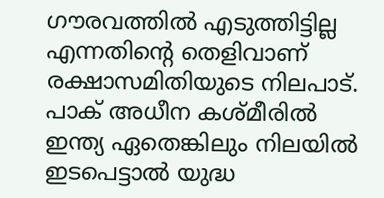ഗൗരവത്തില്‍ എടുത്തിട്ടില്ല എന്നതിന്റെ തെളിവാണ് രക്ഷാസമിതിയുടെ നിലപാട്. പാക് അധീന കശ്മീരില്‍ ഇന്ത്യ ഏതെങ്കിലും നിലയില്‍ ഇടപെട്ടാല്‍ യുദ്ധ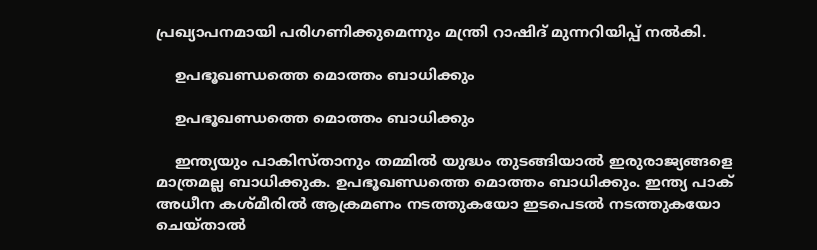പ്രഖ്യാപനമായി പരിഗണിക്കുമെന്നും മന്ത്രി റാഷിദ് മുന്നറിയിപ്പ് നല്‍കി.

    ഉപഭൂഖണ്ഡത്തെ മൊത്തം ബാധിക്കും

    ഉപഭൂഖണ്ഡത്തെ മൊത്തം ബാധിക്കും

    ഇന്ത്യയും പാകിസ്താനും തമ്മില്‍ യുദ്ധം തുടങ്ങിയാല്‍ ഇരുരാജ്യങ്ങളെ മാത്രമല്ല ബാധിക്കുക. ഉപഭൂഖണ്ഡത്തെ മൊത്തം ബാധിക്കും. ഇന്ത്യ പാക് അധീന കശ്മീരില്‍ ആക്രമണം നടത്തുകയോ ഇടപെടല്‍ നടത്തുകയോ ചെയ്താല്‍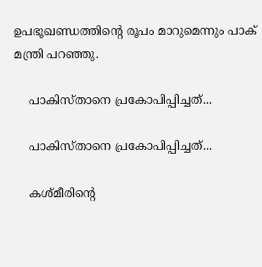ഉപഭൂഖണ്ഡത്തിന്റെ രൂപം മാറുമെന്നും പാക് മന്ത്രി പറഞ്ഞു.

    പാകിസ്താനെ പ്രകോപിപ്പിച്ചത്...

    പാകിസ്താനെ പ്രകോപിപ്പിച്ചത്...

    കശ്മീരിന്റെ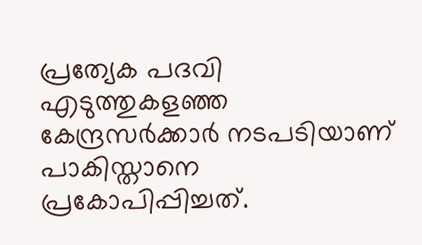പ്രത്യേക പദവി എടുത്തുകളഞ്ഞ കേന്ദ്രസര്‍ക്കാര്‍ നടപടിയാണ് പാകിസ്താനെ പ്രകോപിപ്പിച്ചത്.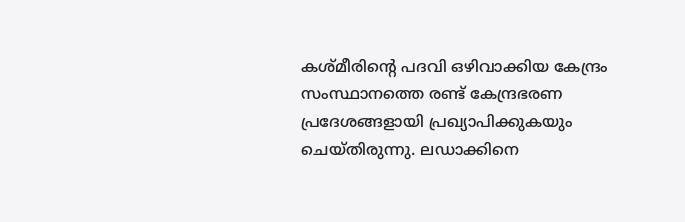കശ്മീരിന്റെ പദവി ഒഴിവാക്കിയ കേന്ദ്രം സംസ്ഥാനത്തെ രണ്ട് കേന്ദ്രഭരണ പ്രദേശങ്ങളായി പ്രഖ്യാപിക്കുകയും ചെയ്തിരുന്നു. ലഡാക്കിനെ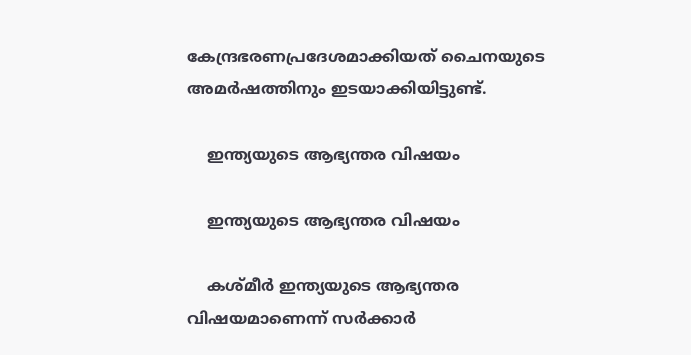കേന്ദ്രഭരണപ്രദേശമാക്കിയത് ചൈനയുടെ അമര്‍ഷത്തിനും ഇടയാക്കിയിട്ടുണ്ട്.

    ഇന്ത്യയുടെ ആഭ്യന്തര വിഷയം

    ഇന്ത്യയുടെ ആഭ്യന്തര വിഷയം

    കശ്മീര്‍ ഇന്ത്യയുടെ ആഭ്യന്തര വിഷയമാണെന്ന് സര്‍ക്കാര്‍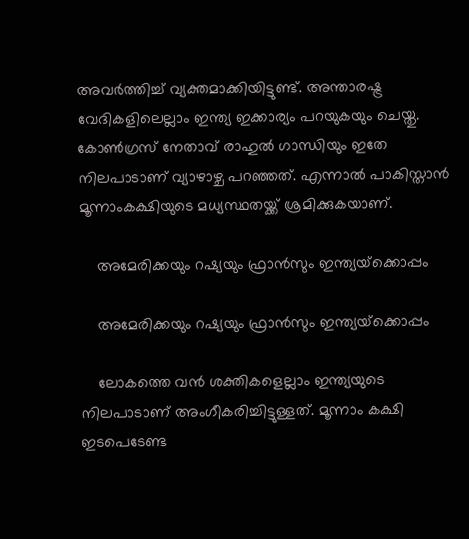അവര്‍ത്തിച്ച് വ്യക്തമാക്കിയിട്ടുണ്ട്. അന്താരഷ്ട്ര വേദികളിലെല്ലാം ഇന്ത്യ ഇക്കാര്യം പറയുകയും ചെയ്തു. കോണ്‍ഗ്രസ് നേതാവ് രാഹുല്‍ ഗാന്ധിയും ഇതേ നിലപാടാണ് വ്യാഴാഴ്ച പറഞ്ഞത്. എന്നാല്‍ പാകിസ്താന്‍ മൂന്നാംകക്ഷിയുടെ മധ്യസ്ഥതയ്ക്ക് ശ്രമിക്കുകയാണ്.

    അമേരിക്കയും റഷ്യയും ഫ്രാന്‍സും ഇന്ത്യയ്‌ക്കൊപ്പം

    അമേരിക്കയും റഷ്യയും ഫ്രാന്‍സും ഇന്ത്യയ്‌ക്കൊപ്പം

    ലോകത്തെ വന്‍ ശക്തികളെല്ലാം ഇന്ത്യയുടെ നിലപാടാണ് അംഗീകരിച്ചിട്ടുള്ളത്. മൂന്നാം കക്ഷി ഇടപെടേണ്ട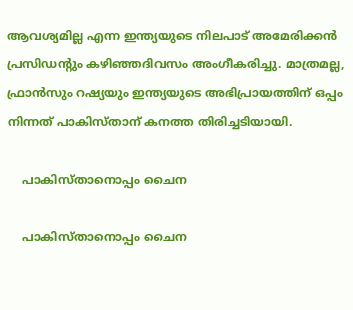ആവശ്യമില്ല എന്ന ഇന്ത്യയുടെ നിലപാട് അമേരിക്കന്‍ പ്രസിഡന്റും കഴിഞ്ഞദിവസം അംഗീകരിച്ചു. മാത്രമല്ല, ഫ്രാന്‍സും റഷ്യയും ഇന്ത്യയുടെ അഭിപ്രായത്തിന് ഒപ്പം നിന്നത് പാകിസ്താന് കനത്ത തിരിച്ചടിയായി.

    പാകിസ്താനൊപ്പം ചൈന

    പാകിസ്താനൊപ്പം ചൈന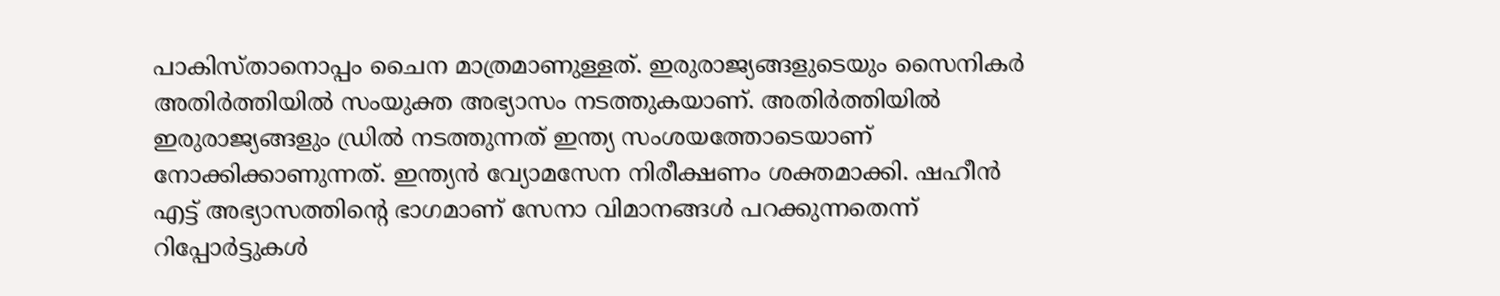പാകിസ്താനൊപ്പം ചൈന മാത്രമാണുള്ളത്. ഇരുരാജ്യങ്ങളുടെയും സൈനികര്‍ അതിര്‍ത്തിയില്‍ സംയുക്ത അഭ്യാസം നടത്തുകയാണ്. അതിര്‍ത്തിയില്‍ ഇരുരാജ്യങ്ങളും ഡ്രില്‍ നടത്തുന്നത് ഇന്ത്യ സംശയത്തോടെയാണ് നോക്കിക്കാണുന്നത്. ഇന്ത്യന്‍ വ്യോമസേന നിരീക്ഷണം ശക്തമാക്കി. ഷഹീന്‍ എട്ട് അഭ്യാസത്തിന്റെ ഭാഗമാണ് സേനാ വിമാനങ്ങള്‍ പറക്കുന്നതെന്ന് റിപ്പോര്‍ട്ടുകള്‍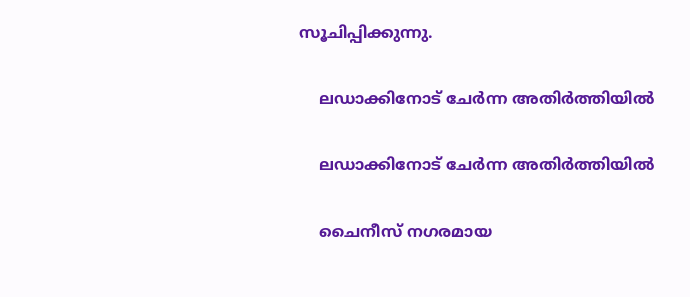സൂചിപ്പിക്കുന്നു.

    ലഡാക്കിനോട് ചേര്‍ന്ന അതിര്‍ത്തിയില്‍

    ലഡാക്കിനോട് ചേര്‍ന്ന അതിര്‍ത്തിയില്‍

    ചൈനീസ് നഗരമായ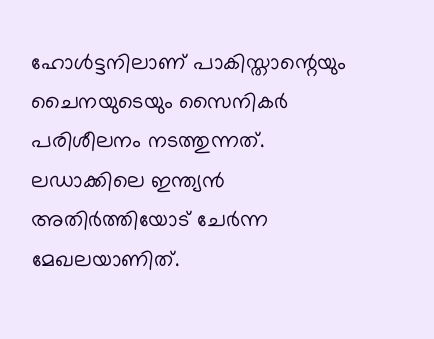ഹോള്‍ട്ടനിലാണ് പാകിസ്താന്റെയും ചൈനയുടെയും സൈനികര്‍ പരിശീലനം നടത്തുന്നത്. ലഡാക്കിലെ ഇന്ത്യന്‍ അതിര്‍ത്തിയോട് ചേര്‍ന്ന മേഖലയാണിത്.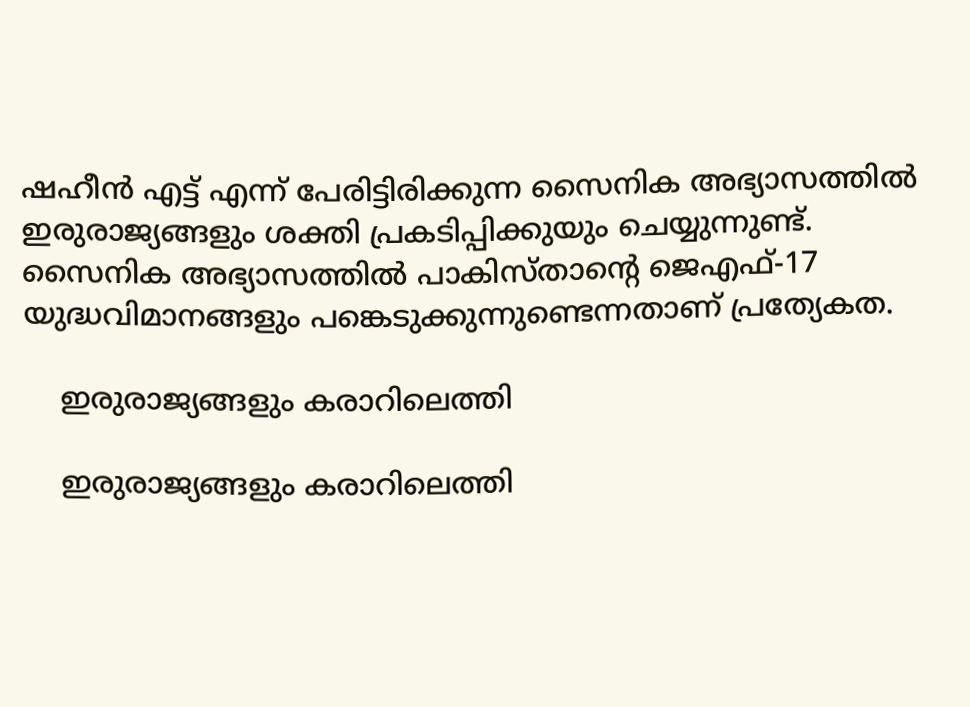ഷഹീന്‍ എട്ട് എന്ന് പേരിട്ടിരിക്കുന്ന സൈനിക അഭ്യാസത്തില്‍ ഇരുരാജ്യങ്ങളും ശക്തി പ്രകടിപ്പിക്കുയും ചെയ്യുന്നുണ്ട്. സൈനിക അഭ്യാസത്തില്‍ പാകിസ്താന്റെ ജെഎഫ്-17 യുദ്ധവിമാനങ്ങളും പങ്കെടുക്കുന്നുണ്ടെന്നതാണ് പ്രത്യേകത.

    ഇരുരാജ്യങ്ങളും കരാറിലെത്തി

    ഇരുരാജ്യങ്ങളും കരാറിലെത്തി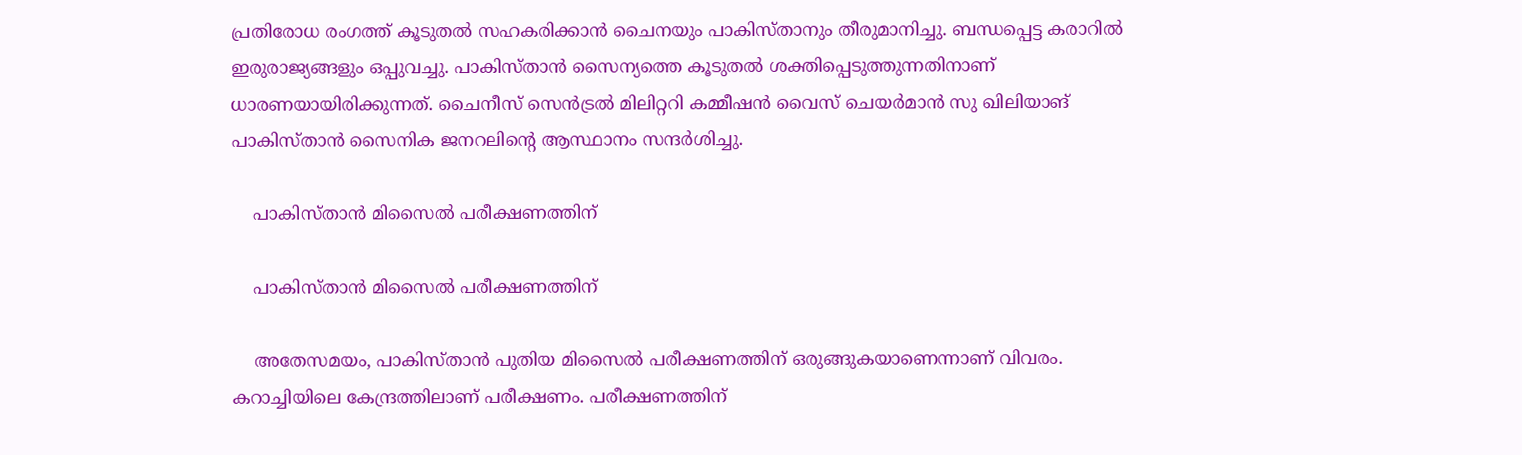പ്രതിരോധ രംഗത്ത് കൂടുതല്‍ സഹകരിക്കാന്‍ ചൈനയും പാകിസ്താനും തീരുമാനിച്ചു. ബന്ധപ്പെട്ട കരാറില്‍ ഇരുരാജ്യങ്ങളും ഒപ്പുവച്ചു. പാകിസ്താന്‍ സൈന്യത്തെ കൂടുതല്‍ ശക്തിപ്പെടുത്തുന്നതിനാണ് ധാരണയായിരിക്കുന്നത്. ചൈനീസ് സെന്‍ട്രല്‍ മിലിറ്ററി കമ്മീഷന്‍ വൈസ് ചെയര്‍മാന്‍ സു ഖിലിയാങ് പാകിസ്താന്‍ സൈനിക ജനറലിന്റെ ആസ്ഥാനം സന്ദര്‍ശിച്ചു.

    പാകിസ്താന്‍ മിസൈല്‍ പരീക്ഷണത്തിന്

    പാകിസ്താന്‍ മിസൈല്‍ പരീക്ഷണത്തിന്

    അതേസമയം, പാകിസ്താന്‍ പുതിയ മിസൈല്‍ പരീക്ഷണത്തിന് ഒരുങ്ങുകയാണെന്നാണ് വിവരം. കറാച്ചിയിലെ കേന്ദ്രത്തിലാണ് പരീക്ഷണം. പരീക്ഷണത്തിന്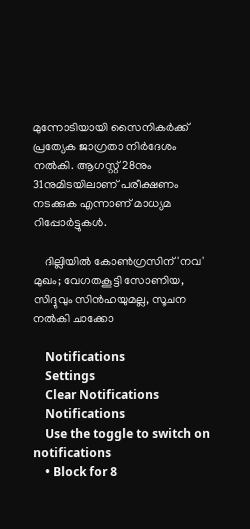മുന്നോടിയായി സൈനികര്‍ക്ക് പ്രത്യേക ജാഗ്രതാ നിര്‍ദേശം നല്‍കി. ആഗസ്റ്റ് 28നും 31നുമിടയിലാണ് പരീക്ഷണം നടക്കുക എന്നാണ് മാധ്യമ റിപ്പോര്‍ട്ടുകള്‍.

    ദില്ലിയില്‍ കോണ്‍ഗ്രസിന് 'നവ' മുഖം; വേഗതകൂട്ടി സോണിയ, സിദ്ദുവും സിന്‍ഹയുമല്ല, സൂചന നല്‍കി ചാക്കോ

    Notifications
    Settings
    Clear Notifications
    Notifications
    Use the toggle to switch on notifications
    • Block for 8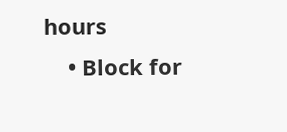hours
    • Block for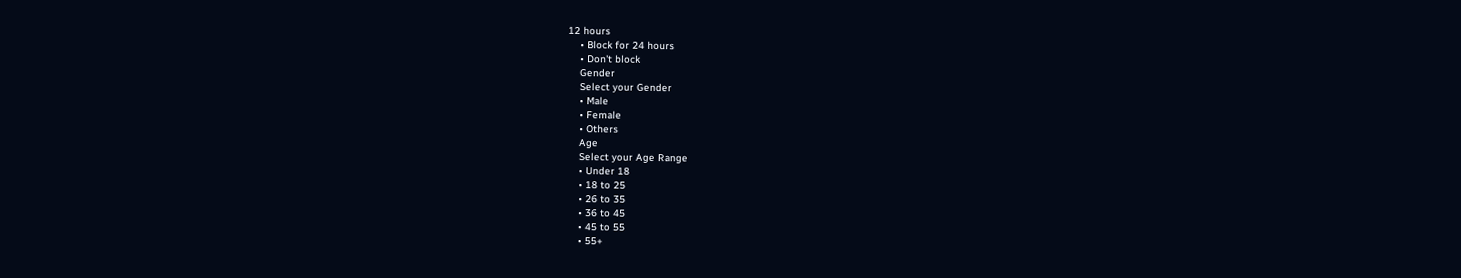12 hours
    • Block for 24 hours
    • Don't block
    Gender
    Select your Gender
    • Male
    • Female
    • Others
    Age
    Select your Age Range
    • Under 18
    • 18 to 25
    • 26 to 35
    • 36 to 45
    • 45 to 55
    • 55+